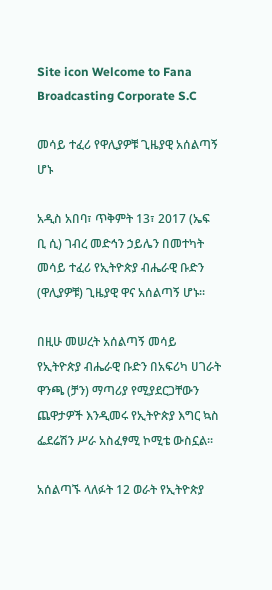Site icon Welcome to Fana Broadcasting Corporate S.C

መሳይ ተፈሪ የዋሊያዎቹ ጊዜያዊ አሰልጣኝ ሆኑ

አዲስ አበባ፣ ጥቅምት 13፣ 2017 (ኤፍ ቢ ሲ) ገብረ መድኅን ኃይሌን በመተካት መሳይ ተፈሪ የኢትዮጵያ ብሔራዊ ቡድን (ዋሊያዎቹ) ጊዜያዊ ዋና አሰልጣኝ ሆኑ፡፡

በዚሁ መሠረት አሰልጣኝ መሳይ የኢትዮጵያ ብሔራዊ ቡድን በአፍሪካ ሀገራት ዋንጫ (ቻን) ማጣሪያ የሚያደርጋቸውን ጨዋታዎች እንዲመሩ የኢትዮጵያ እግር ኳስ ፌደሬሽን ሥራ አስፈፃሚ ኮሚቴ ውስኗል፡፡

አሰልጣኙ ላለፉት 12 ወራት የኢትዮጵያ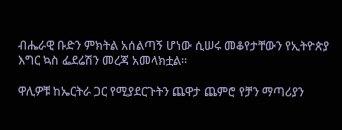ብሔራዊ ቡድን ምክትል አሰልጣኝ ሆነው ሲሠሩ መቆየታቸውን የኢትዮጵያ እግር ኳስ ፌደሬሽን መረጃ አመላክቷል፡፡

ዋሊዎቹ ከኤርትራ ጋር የሚያደርጉትን ጨዋታ ጨምሮ የቻን ማጣሪያን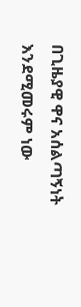በጊዜያዊ ዋና አሰልጣኝነት እንደሚመሩም ነው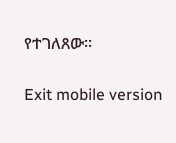የተገለጸው፡፡

Exit mobile version